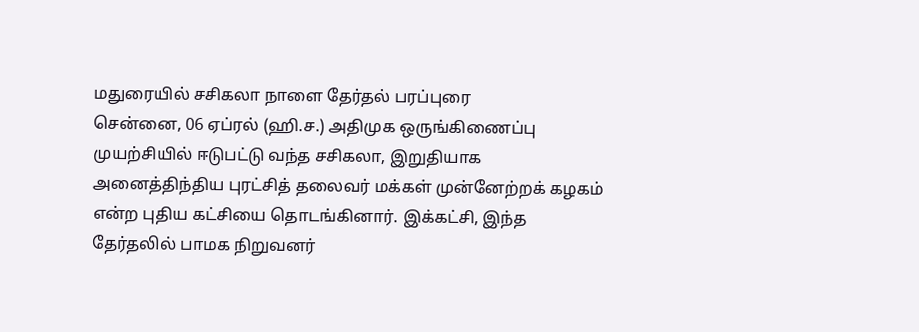மதுரையில் சசிகலா நாளை தேர்தல் பரப்புரை
சென்னை, 06 ஏப்ரல் (ஹி.ச.) அதிமுக ஒருங்கிணைப்பு முயற்சியில் ஈடுபட்டு வந்த சசிகலா, இறுதியாக அனைத்திந்திய புரட்சித் தலைவர் மக்கள் முன்னேற்றக் கழகம் என்ற புதிய கட்சியை தொடங்கினார். இக்கட்சி, இந்த தேர்தலில் பாமக நிறுவனர்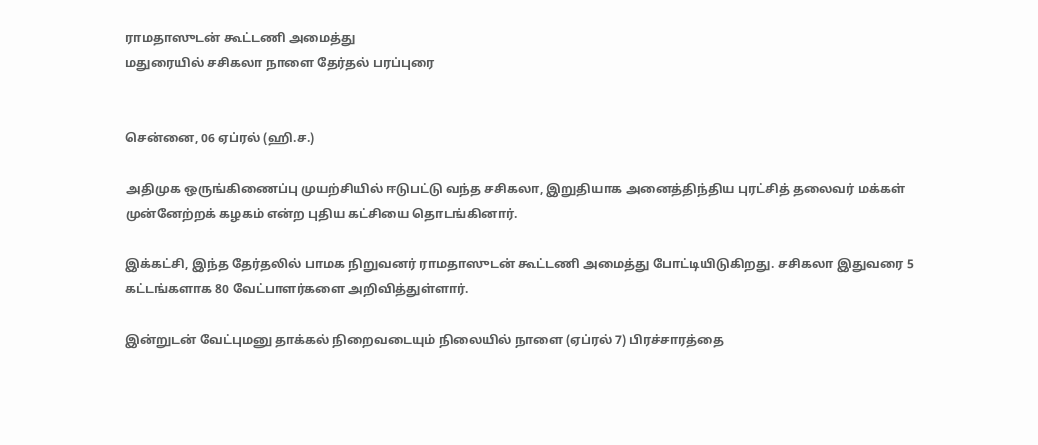ராமதாஸுடன் கூட்டணி அமைத்து
மதுரையில் சசிகலா நாளை தேர்தல் பரப்புரை


சென்னை, 06 ஏப்ரல் (ஹி.ச.)

அதிமுக ஒருங்கிணைப்பு முயற்சியில் ஈடுபட்டு வந்த சசிகலா, இறுதியாக அனைத்திந்திய புரட்சித் தலைவர் மக்கள் முன்னேற்றக் கழகம் என்ற புதிய கட்சியை தொடங்கினார்.

இக்கட்சி, இந்த தேர்தலில் பாமக நிறுவனர் ராமதாஸுடன் கூட்டணி அமைத்து போட்டியிடுகிறது. சசிகலா இதுவரை 5 கட்டங்களாக 80 வேட்பாளர்களை அறிவித்துள்ளார்.

இன்றுடன் வேட்புமனு தாக்கல் நிறைவடையும் நிலையில் நாளை (ஏப்ரல் 7) பிரச்சாரத்தை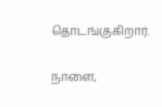தொடங்குகிறார்.

நாளை,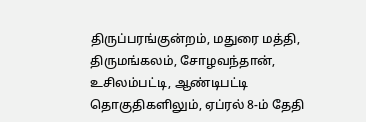திருப்பரங்குன்றம், மதுரை மத்தி, திருமங்கலம், சோழவந்தான், உசிலம்பட்டி, ஆண்டிபட்டி தொகுதிகளிலும், ஏப்ரல் 8-ம் தேதி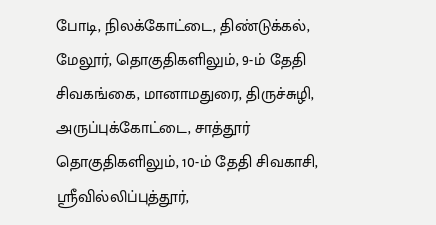போடி, நிலக்கோட்டை, திண்டுக்கல், மேலூர், தொகுதிகளிலும், 9-ம் தேதி சிவகங்கை, மானாமதுரை, திருச்சுழி, அருப்புக்கோட்டை, சாத்தூர் தொகுதிகளிலும், 10-ம் தேதி சிவகாசி, ஸ்ரீவில்லிப்புத்தூர்,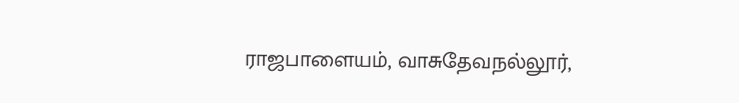ராஜபாளையம், வாசுதேவநல்லூர்,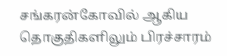சங்கரன்கோவில் ஆகிய தொகுதிகளிலும் பிரச்சாரம்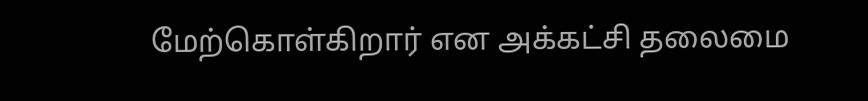மேற்கொள்கிறார் என அக்கட்சி தலைமை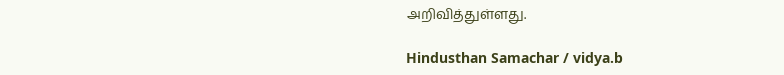அறிவித்துள்ளது.

Hindusthan Samachar / vidya.b